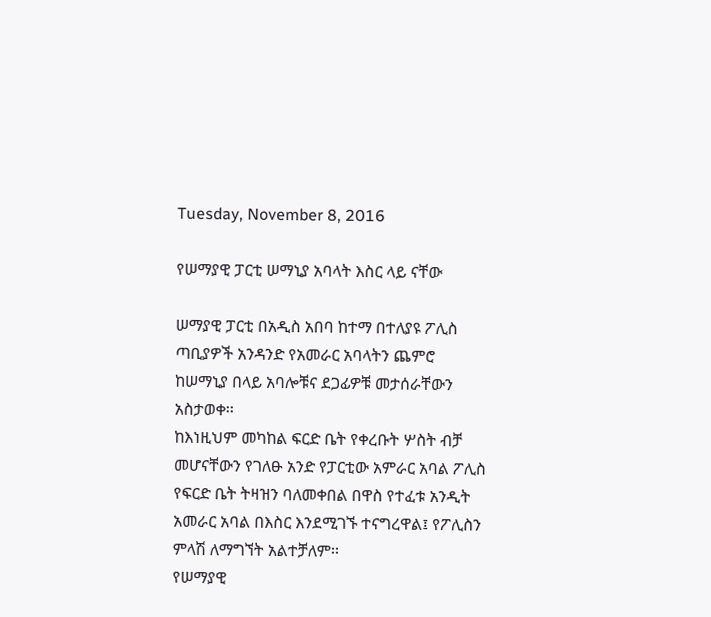Tuesday, November 8, 2016

የሠማያዊ ፓርቲ ሠማኒያ አባላት እስር ላይ ናቸው

ሠማያዊ ፓርቲ በአዲስ አበባ ከተማ በተለያዩ ፖሊስ ጣቢያዎች አንዳንድ የአመራር አባላትን ጨምሮ ከሠማኒያ በላይ አባሎቹና ደጋፊዎቹ መታሰራቸውን አስታወቀ፡፡
ከእነዚህም መካከል ፍርድ ቤት የቀረቡት ሦስት ብቻ መሆናቸውን የገለፁ አንድ የፓርቲው አምራር አባል ፖሊስ የፍርድ ቤት ትዛዝን ባለመቀበል በዋስ የተፈቱ አንዲት አመራር አባል በእስር እንደሚገኙ ተናግረዋል፤ የፖሊስን ምላሽ ለማግኘት አልተቻለም፡፡
የሠማያዊ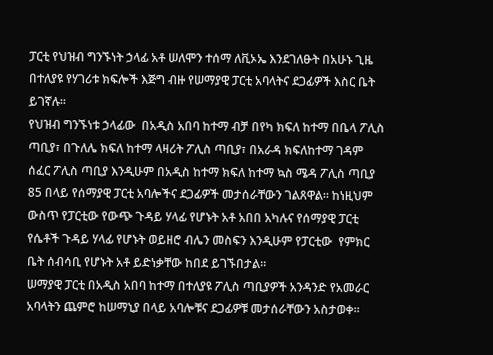ፓርቲ የህዝብ ግንኙነት ኃላፊ አቶ ሠለሞን ተሰማ ለቪኦኤ እንደገለፁት በአሁኑ ጊዜ በተለያዩ የሃገሪቱ ክፍሎች እጅግ ብዙ የሠማያዊ ፓርቲ አባላትና ደጋፊዎች እስር ቤት ይገኛሉ፡፡
የህዝብ ግንኙነቱ ኃላፊው  በአዲስ አበባ ከተማ ብቻ በየካ ክፍለ ከተማ በቤላ ፖሊስ ጣቢያ፣ በጉለሌ ክፍለ ከተማ ላዛሪት ፖሊስ ጣቢያ፣ በአራዳ ክፍለከተማ ገዳም ሰፈር ፖሊስ ጣቢያ እንዲሁም በአዲስ ከተማ ክፍለ ከተማ ኳስ ሜዳ ፖሊስ ጣቢያ 85 በላይ የሰማያዊ ፓርቲ አባሎችና ደጋፊዎች መታሰራቸውን ገልጸዋል። ከነዚህም ውስጥ የፓርቲው የውጭ ጉዳይ ሃላፊ የሆኑት አቶ አበበ አካሉና የሰማያዊ ፓርቲ የሴቶች ጉዳይ ሃላፊ የሆኑት ወይዘሮ ብሌን መስፍን እንዲሁም የፓርቲው  የምክር ቤት ሰብሳቢ የሆኑት አቶ ይድነቃቸው ከበደ ይገኙበታል።
ሠማያዊ ፓርቲ በአዲስ አበባ ከተማ በተለያዩ ፖሊስ ጣቢያዎች አንዳንድ የአመራር አባላትን ጨምሮ ከሠማኒያ በላይ አባሎቹና ደጋፊዎቹ መታሰራቸውን አስታወቀ፡፡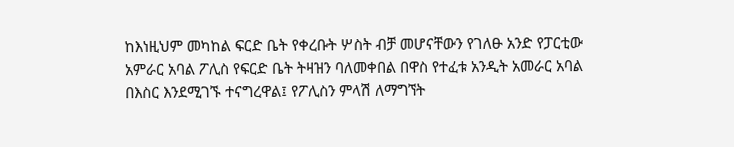ከእነዚህም መካከል ፍርድ ቤት የቀረቡት ሦስት ብቻ መሆናቸውን የገለፁ አንድ የፓርቲው አምራር አባል ፖሊስ የፍርድ ቤት ትዛዝን ባለመቀበል በዋስ የተፈቱ አንዲት አመራር አባል በእስር እንደሚገኙ ተናግረዋል፤ የፖሊስን ምላሽ ለማግኘት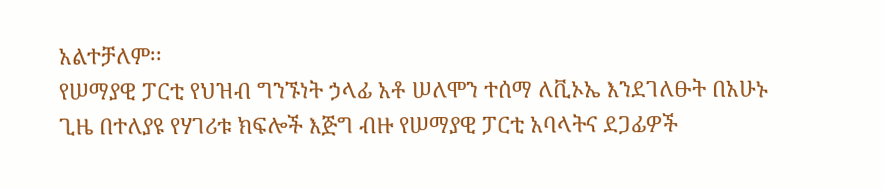አልተቻለም፡፡
የሠማያዊ ፓርቲ የህዝብ ግንኙነት ኃላፊ አቶ ሠለሞን ተሰማ ለቪኦኤ እንደገለፁት በአሁኑ ጊዜ በተለያዩ የሃገሪቱ ክፍሎች እጅግ ብዙ የሠማያዊ ፓርቲ አባላትና ደጋፊዎች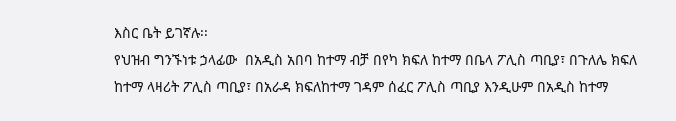እስር ቤት ይገኛሉ፡፡
የህዝብ ግንኙነቱ ኃላፊው  በአዲስ አበባ ከተማ ብቻ በየካ ክፍለ ከተማ በቤላ ፖሊስ ጣቢያ፣ በጉለሌ ክፍለ ከተማ ላዛሪት ፖሊስ ጣቢያ፣ በአራዳ ክፍለከተማ ገዳም ሰፈር ፖሊስ ጣቢያ እንዲሁም በአዲስ ከተማ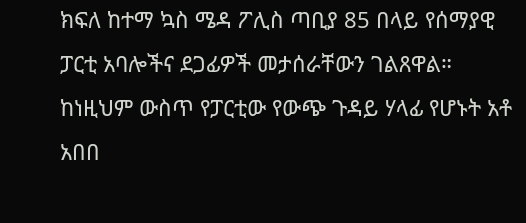ክፍለ ከተማ ኳስ ሜዳ ፖሊስ ጣቢያ 85 በላይ የሰማያዊ ፓርቲ አባሎችና ደጋፊዎች መታሰራቸውን ገልጸዋል። ከነዚህም ውስጥ የፓርቲው የውጭ ጉዳይ ሃላፊ የሆኑት አቶ አበበ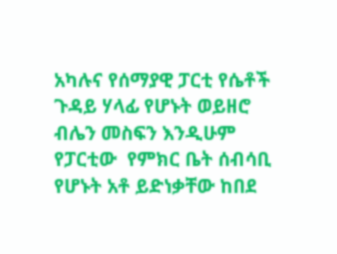አካሉና የሰማያዊ ፓርቲ የሴቶች ጉዳይ ሃላፊ የሆኑት ወይዘሮ ብሌን መስፍን እንዲሁም የፓርቲው  የምክር ቤት ሰብሳቢ የሆኑት አቶ ይድነቃቸው ከበደ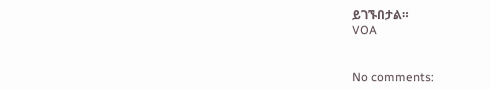ይገኙበታል።
VOA


No comments: